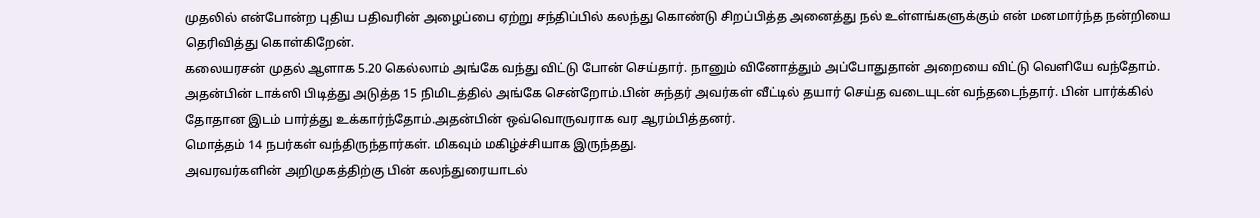முதலில் என்போன்ற புதிய பதிவரின் அழைப்பை ஏற்று சந்திப்பில் கலந்து கொண்டு சிறப்பித்த அனைத்து நல் உள்ளங்களுக்கும் என் மனமார்ந்த நன்றியை தெரிவித்து கொள்கிறேன்.
கலையரசன் முதல் ஆளாக 5.20 கெல்லாம் அங்கே வந்து விட்டு போன் செய்தார். நானும் வினோத்தும் அப்போதுதான் அறையை விட்டு வெளியே வந்தோம். அதன்பின் டாக்ஸி பிடித்து அடுத்த 15 நிமிடத்தில் அங்கே சென்றோம்.பின் சுந்தர் அவர்கள் வீட்டில் தயார் செய்த வடையுடன் வந்தடைந்தார். பின் பார்க்கில் தோதான இடம் பார்த்து உக்கார்ந்தோம்.அதன்பின் ஒவ்வொருவராக வர ஆரம்பித்தனர்.
மொத்தம் 14 நபர்கள் வந்திருந்தார்கள். மிகவும் மகிழ்ச்சியாக இருந்தது.
அவரவர்களின் அறிமுகத்திற்கு பின் கலந்துரையாடல்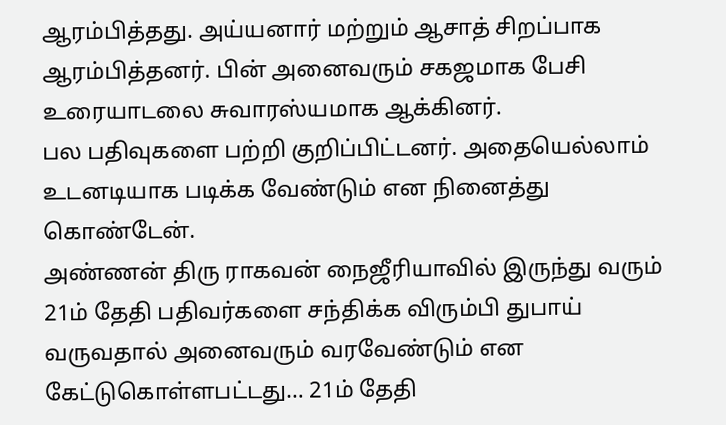ஆரம்பித்தது. அய்யனார் மற்றும் ஆசாத் சிறப்பாக ஆரம்பித்தனர். பின் அனைவரும் சகஜமாக பேசி உரையாடலை சுவாரஸ்யமாக ஆக்கினர்.
பல பதிவுகளை பற்றி குறிப்பிட்டனர். அதையெல்லாம் உடனடியாக படிக்க வேண்டும் என நினைத்து கொண்டேன்.
அண்ணன் திரு ராகவன் நைஜீரியாவில் இருந்து வரும் 21ம் தேதி பதிவர்களை சந்திக்க விரும்பி துபாய் வருவதால் அனைவரும் வரவேண்டும் என கேட்டுகொள்ளபட்டது… 21ம் தேதி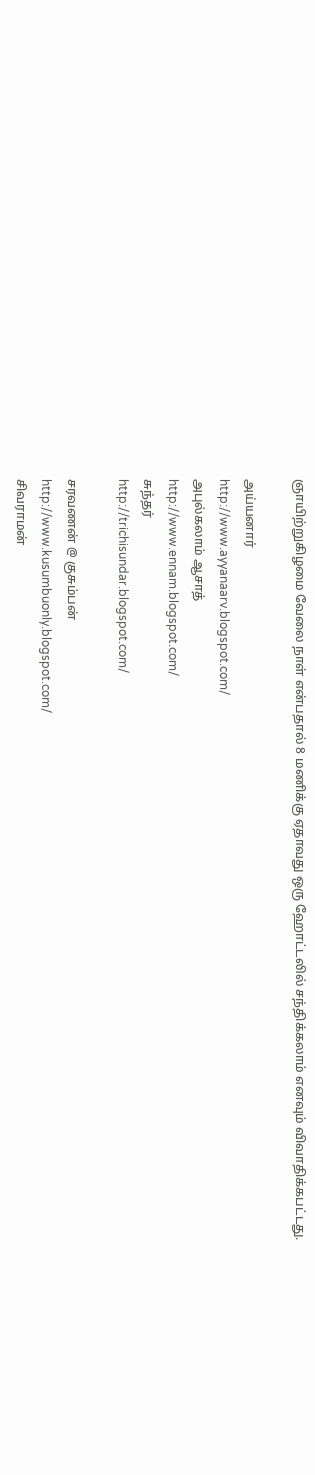ஞாயிற்றுகிழமை வேலை நாள் என்பதால் 8 மணிக்கு ஏதாவது ஒரு ஹோட்டலில் சந்திக்கலாம் எனவும் விவாதிக்கபட்டது.

அய்யனார்
http://www.ayyanaarv.blogspot.com/
அபுல்கலாம் ஆசாத்
http://www.ennam.blogspot.com/
சுந்தர்
http://trichisundar.blogspot.com/

சரவணன் @ குசும்பன்
http://www.kusumbuonly.blogspot.com/
சிவராமன்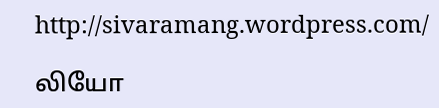http://sivaramang.wordpress.com/

லியோ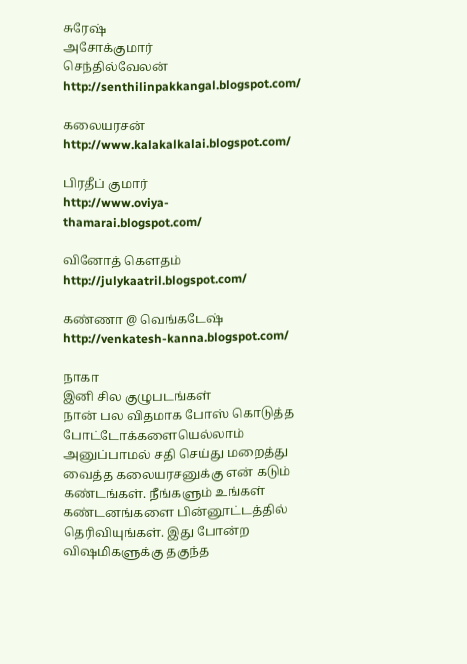சுரேஷ்
அசோக்குமார்
செந்தில்வேலன் http://senthilinpakkangal.blogspot.com/

கலையரசன்
http://www.kalakalkalai.blogspot.com/

பிரதீப் குமார்
http://www.oviya-thamarai.blogspot.com/

வினோத் கெளதம்
http://julykaatril.blogspot.com/

கண்ணா @ வெங்கடேஷ்
http://venkatesh-kanna.blogspot.com/

நாகா
இனி சில குழுபடங்கள்
நான் பல விதமாக போஸ் கொடுத்த போட்டோக்களையெல்லாம் அனுப்பாமல் சதி செய்து மறைத்து வைத்த கலையரசனுக்கு என் கடும் கண்டங்கள். நீங்களும் உங்கள் கண்டனங்களை பின்னூட்டத்தில் தெரிவியுங்கள். இது போன்ற விஷமிகளுக்கு தகுந்த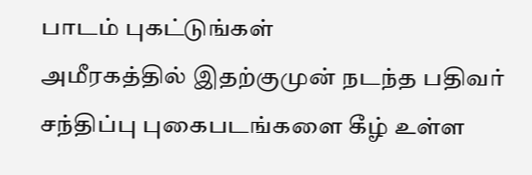பாடம் புகட்டுங்கள்
அமீரகத்தில் இதற்குமுன் நடந்த பதிவர் சந்திப்பு புகைபடங்களை கீழ் உள்ள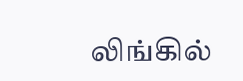லிங்கில்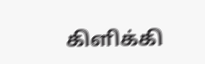கிளிக்கி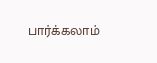பார்க்கலாம்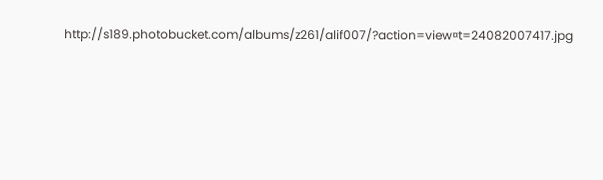http://s189.photobucket.com/albums/z261/alif007/?action=view¤t=24082007417.jpg